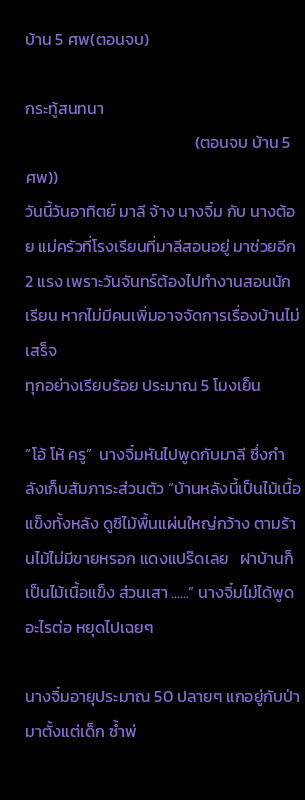บ้าน 5 ศพ(ตอนจบ)

กระทู้สนทนา
                                              (ตอนจบ บ้าน 5 ศพ))
วันนี้วันอาทิตย์ มาลี จ้าง นางจิ๋ม กับ นางต้อย แม่ครัวที่โรงเรียนที่มาลีสอนอยู่ มาช่วยอีก 2 แรง เพราะวันจันทร์ต้องไปทำงานสอนนักเรียน หากไม่มีคนเพิ่มอาจจัดการเรื่องบ้านไม่เสร็จ
ทุกอย่างเรียบร้อย ประมาณ 5 โมงเย็น

“โอ้ โห้ ครู”  นางจิ๋มหันไปพูดกับมาลี ซึ่งกำลังเก็บสัมภาระส่วนตัว “บ้านหลังนี้เป็นไม้เนื้อแข็งทั้งหลัง ดูซิไม้พื้นแผ่นใหญ่กว้าง ตามร้านไม้ไม่มีขายหรอก แดงแปร๊ดเลย   ฝาบ้านก็ เป็นไม้เนื้อแข็ง ส่วนเสา ......” นางจิ๋มไม่ได้พูดอะไรต่อ หยุดไปเฉยๆ

นางจิ๋มอายุประมาณ 50 ปลายๆ แกอยู่กับป่ามาตั้งแต่เด็ก ซ้ำพ่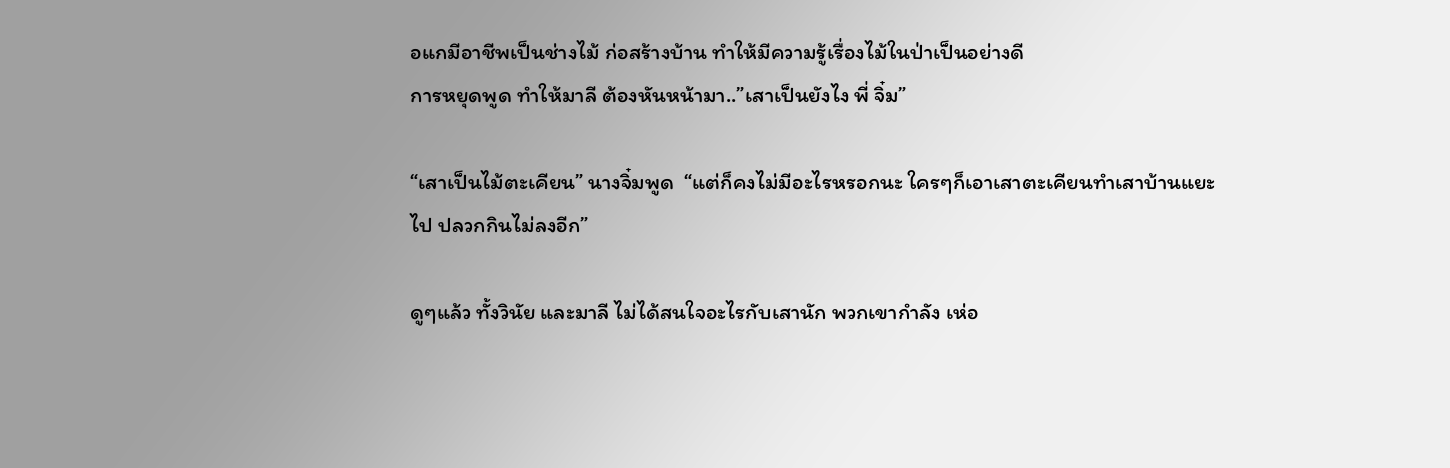อแกมีอาชีพเป็นช่างไม้ ก่อสร้างบ้าน ทำให้มีความรู้เรื่องไม้ในป่าเป็นอย่างดี
การหยุดพูด ทำให้มาลี ต้องหันหน้ามา..”เสาเป็นยังไง พี่ จิ๋ม”

“เสาเป็นไม้ตะเคียน” นางจิ๋มพูด  “แต่ก็คงไม่มีอะไรหรอกนะ ใครๆก็เอาเสาตะเคียนทำเสาบ้านแยะไป ปลวกกินไม่ลงอีก”

ดูๆแล้ว ทั้งวินัย และมาลี ไม่ได้สนใจอะไรกับเสานัก พวกเขากำลัง เห่อ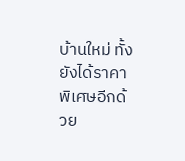บ้านใหม่ ทั้งยังได้ราคาพิเศษอีกด้วย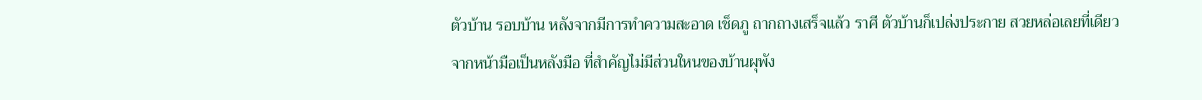ตัวบ้าน รอบบ้าน หลังจากมีการทำความสะอาด เช็ดภู ถากถางเสร็จแล้ว ราศี ตัวบ้านก็เปล่งประกาย สวยหล่อเลยที่เดียว  จากหน้ามือเป็นหลังมือ ที่สำคัญไม่มีส่วนใหนของบ้านผุพัง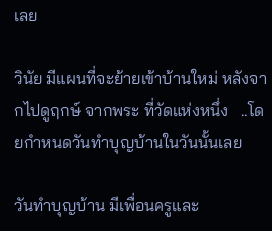เลย

วินัย มีแผนที่จะย้ายเข้าบ้านใหม่ หลังจากไปดูฤกษ์ จากพระ ที่วัดแห่งหนึ่ง   ..โดยกำหนดวันทำบุญบ้านในวันนั้นเลย

วันทำบุญบ้าน มีเพื่อนครูและ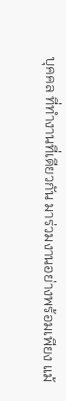บุคคล ที่ทำงานที่เดียวกัน มาร่วมงานอย่างพร้อมเพียง แม้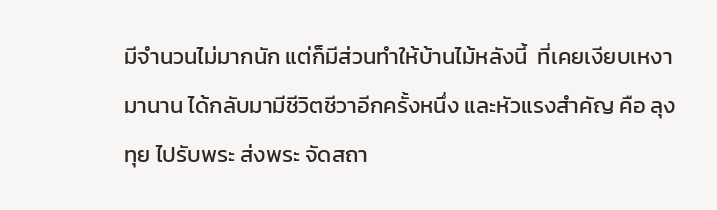มีจำนวนไม่มากนัก แต่ก็มีส่วนทำให้บ้านไม้หลังนี้  ที่เคยเงียบเหงามานาน ได้กลับมามีชีวิตชีวาอีกครั้งหนึ่ง และหัวแรงสำคัญ คือ ลุงทุย ไปรับพระ ส่งพระ จัดสถา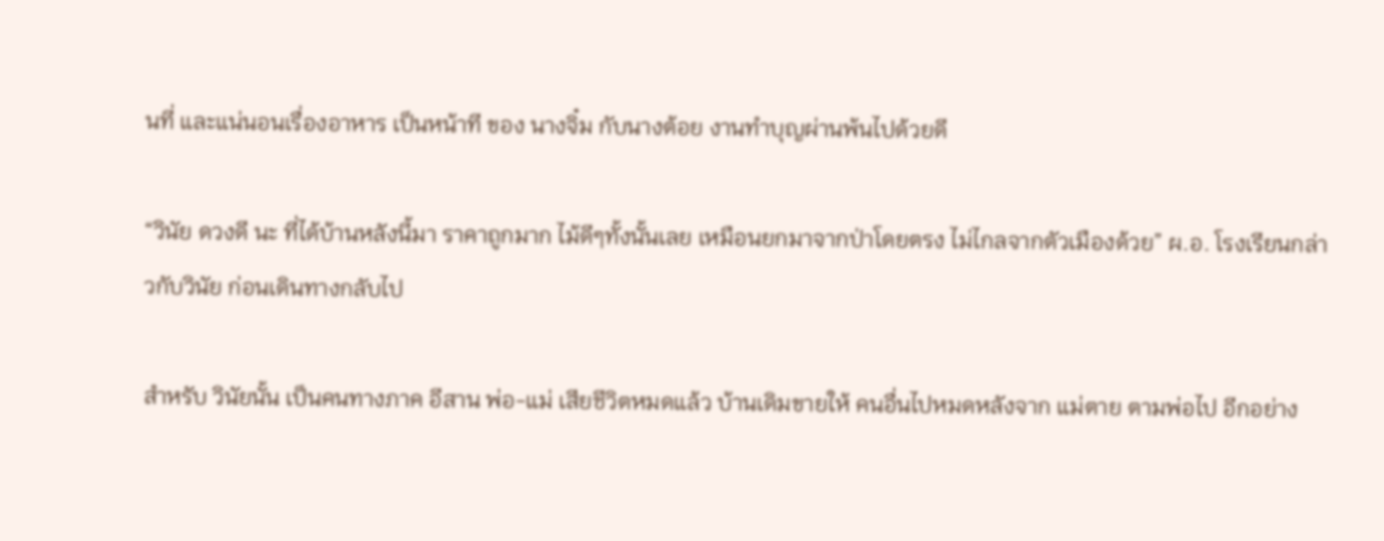นที่ และแน่นอนเรื่องอาหาร เป็นหน้าที ของ นางจิ๋ม กับนางต้อย งานทำบุญผ่านพ้นไปด้วยดี

“วินัย ดวงดี นะ ที่ได้บ้านหลังนี้มา ราคาถูกมาก ไม้ดีๆทั้งนั้นเลย เหมือนยกมาจากป่าโดยตรง ไม่ไกลจากตัวเมืองด้วย” ผ.อ. โรงเรียนกล่าวกับวินัย ก่อนเดินทางกลับไป

สำหรับ วินัยนั้น เป็นคนทางภาค อีสาน พ่อ-แม่ เสียชีวิตหมดแล้ว บ้านเดิมขายให้ คนอื่นไปหมดหลังจาก แม่ตาย ตามพ่อไป อีกอย่าง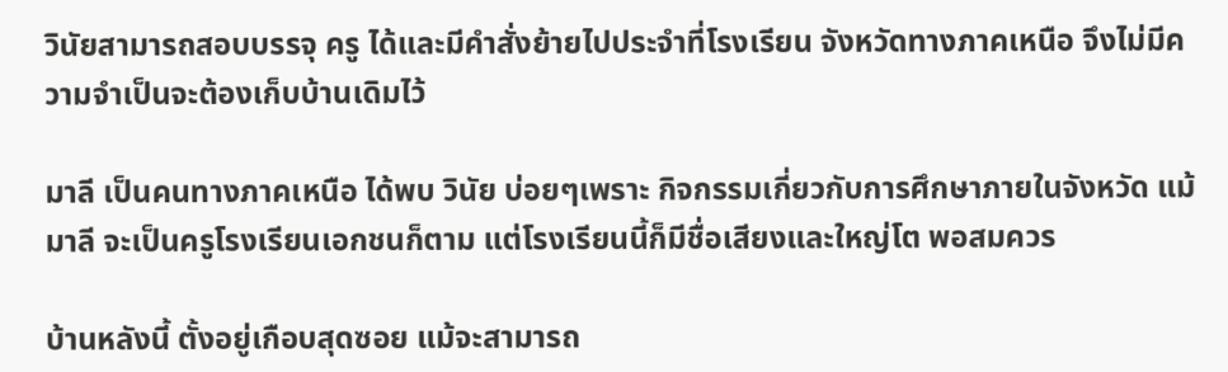วินัยสามารถสอบบรรจุ ครู ได้และมีคำสั่งย้ายไปประจำที่โรงเรียน จังหวัดทางภาคเหนือ จึงไม่มีความจำเป็นจะต้องเก็บบ้านเดิมไว้

มาลี เป็นคนทางภาคเหนือ ได้พบ วินัย บ่อยๆเพราะ กิจกรรมเกี่ยวกับการศึกษาภายในจังหวัด แม้มาลี จะเป็นครูโรงเรียนเอกชนก็ตาม แต่โรงเรียนนี้ก็มีชื่อเสียงและใหญ่โต พอสมควร

บ้านหลังนี้ ตั้งอยู่เกือบสุดซอย แม้จะสามารถ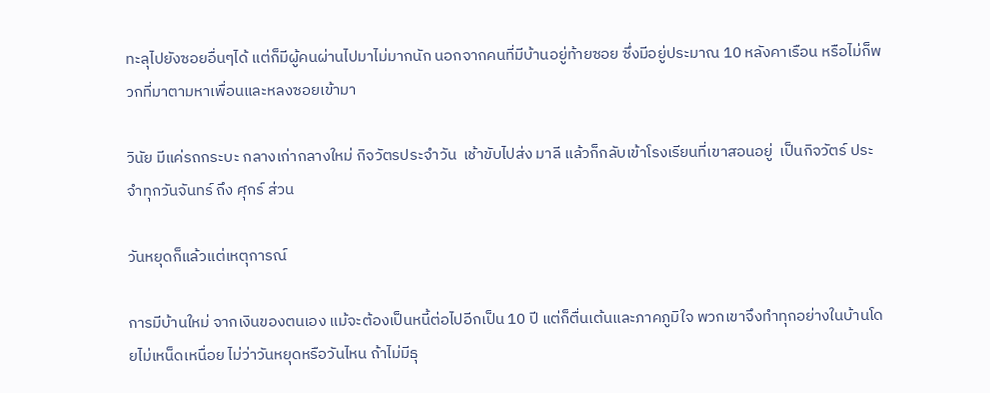ทะลุไปยังซอยอื่นๆได้ แต่ก็มีผู้คนผ่านไปมาไม่มากนัก นอกจากคนที่มีบ้านอยู่ท้ายซอย ซึ่งมีอยู่ประมาณ 10 หลังคาเรือน หรือไม่ก็พวกที่มาตามหาเพื่อนและหลงซอยเข้ามา

วินัย มีแค่รถกระบะ กลางเก่ากลางใหม่ กิจวัตรประจำวัน  เช้าขับไปส่ง มาลี แล้วก็กลับเข้าโรงเรียนที่เขาสอนอยู่  เป็นกิจวัตร์ ประจำทุกวันจันทร์ ถึง ศุกร์ ส่วน

วันหยุดก็แล้วแต่เหตุการณ์

การมีบ้านใหม่ จากเงินของตนเอง แม้จะต้องเป็นหนี้ต่อไปอีกเป็น 10 ปี แต่ก็ตื่นเต้นและภาคภูมิใจ พวกเขาจึงทำทุกอย่างในบ้านโดยไม่เหน็ดเหนื่อย ไม่ว่าวันหยุดหรือวันไหน ถ้าไม่มีธุ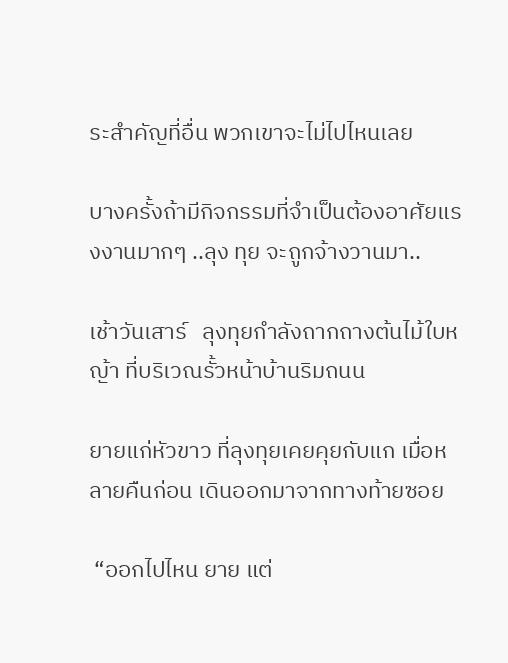ระสำคัญที่อื่น พวกเขาจะไม่ไปไหนเลย

บางครั้งถ้ามีกิจกรรมที่จำเป็นต้องอาศัยแรงงานมากๆ ..ลุง ทุย จะถูกจ้างวานมา..

เช้าวันเสาร์   ลุงทุยกำลังถากถางต้นไม้ใบหญ้า ที่บริเวณรั้วหน้าบ้านริมถนน

ยายแก่หัวขาว ที่ลุงทุยเคยคุยกับแก เมื่อหลายคืนก่อน เดินออกมาจากทางท้ายซอย

 “ออกไปไหน ยาย แต่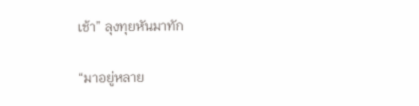เช้า” ลุงทุยหันมาทัก

“มาอยู่หลาย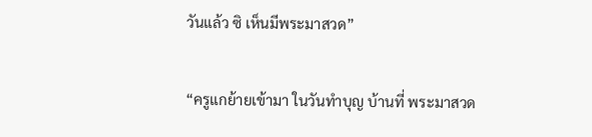วันแล้ว ซิ เห็นมีพระมาสวด”

“ครูแกย้ายเข้ามา ในวันทำบุญ บ้านที่ พระมาสวด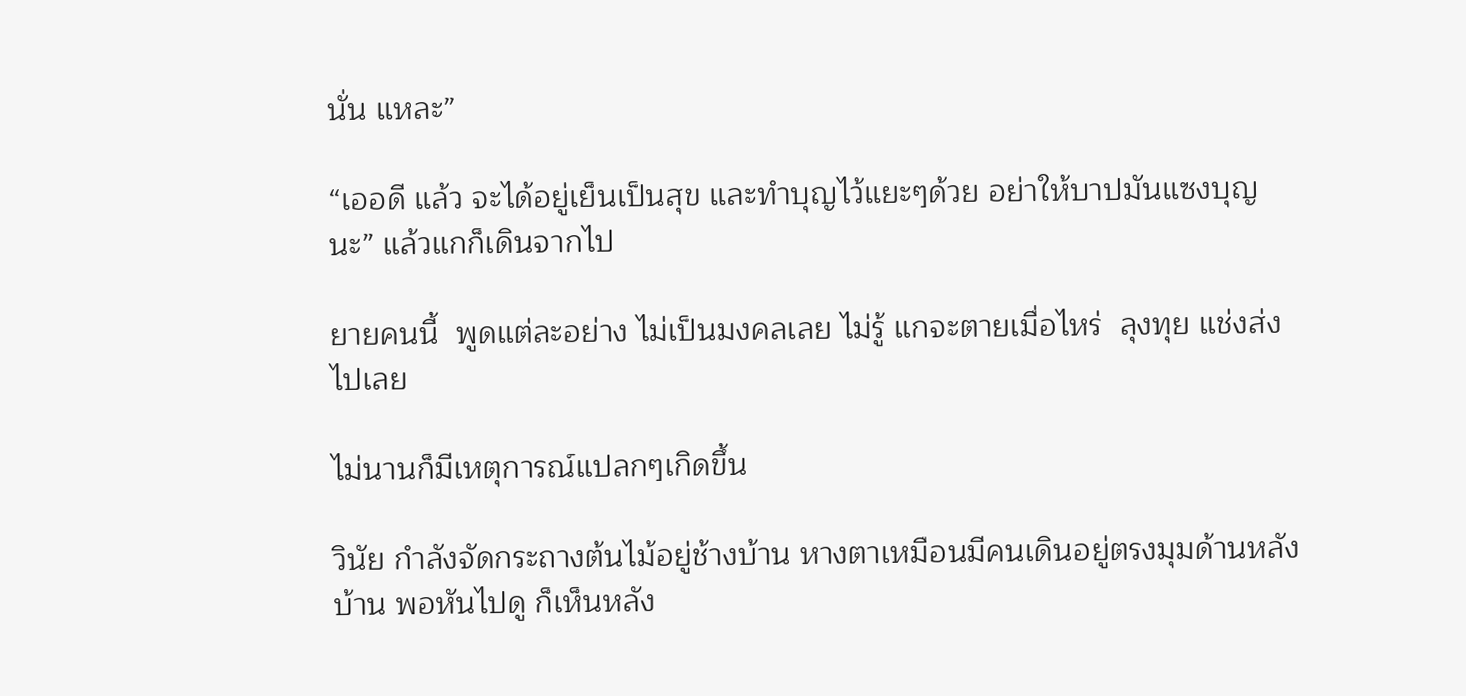นั่น แหละ”

“เออดี แล้ว จะได้อยู่เย็นเป็นสุข และทำบุญไว้แยะๆด้วย อย่าให้บาปมันแซงบุญ นะ” แล้วแกก็เดินจากไป

ยายคนนี้  พูดแต่ละอย่าง ไม่เป็นมงคลเลย ไม่รู้ แกจะตายเมื่อไหร่  ลุงทุย แช่งส่งไปเลย

ไม่นานก็มีเหตุการณ์แปลกๆเกิดขึ้น

วินัย กำลังจัดกระถางต้นไม้อยู่ช้างบ้าน หางตาเหมือนมีคนเดินอยู่ตรงมุมด้านหลังบ้าน พอหันไปดู ก็เห็นหลัง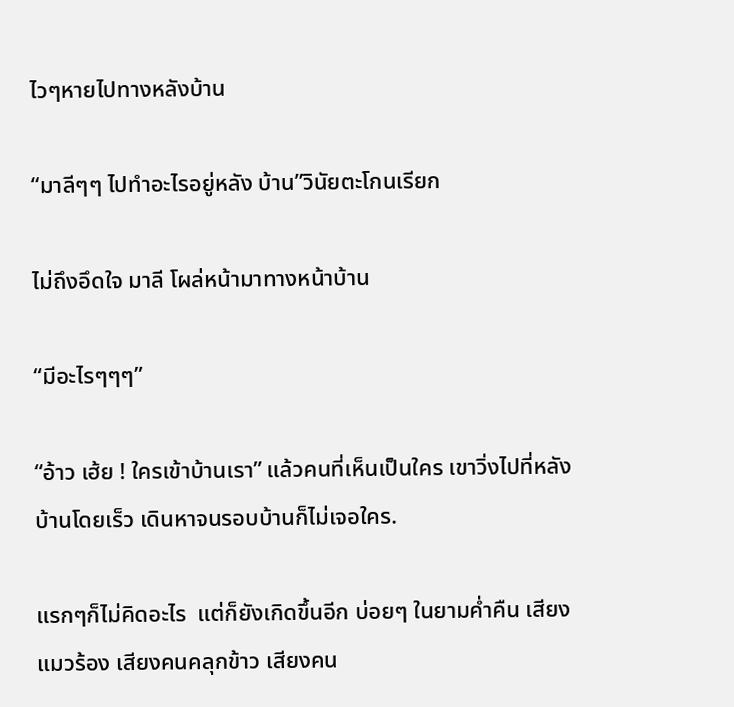ไวๆหายไปทางหลังบ้าน

“มาลีๆๆ ไปทำอะไรอยู่หลัง บ้าน”วินัยตะโกนเรียก

ไม่ถึงอึดใจ มาลี โผล่หน้ามาทางหน้าบ้าน

“มีอะไรๆๆๆ”

“อ้าว เฮ้ย ! ใครเข้าบ้านเรา” แล้วคนที่เห็นเป็นใคร เขาวิ่งไปที่หลังบ้านโดยเร็ว เดินหาจนรอบบ้านก็ไม่เจอใคร.

แรกๆก็ไม่คิดอะไร  แต่ก็ยังเกิดขึ้นอีก บ่อยๆ ในยามค่ำคืน เสียงแมวร้อง เสียงคนคลุกข้าว เสียงคน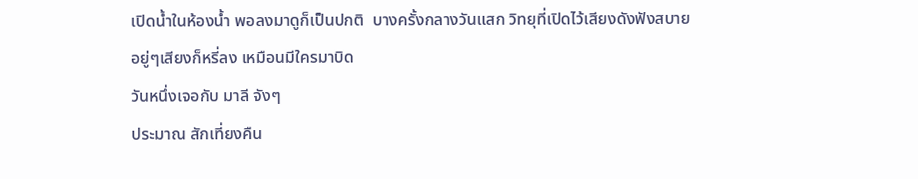เปิดน้ำในห้องน้ำ พอลงมาดูก็เป็นปกติ  บางครั้งกลางวันแสก วิทยุที่เปิดไว้เสียงดังฟังสบาย อยู่ๆเสียงก็หรี่ลง เหมือนมีใครมาบิด
วันหนึ่งเจอกับ มาลี จังๆ
ประมาณ สักเที่ยงคืน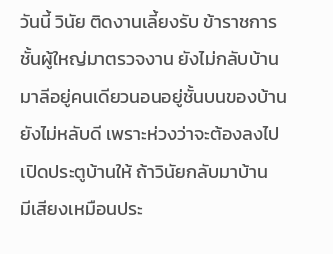วันนี้ วินัย ติดงานเลี้ยงรับ ข้าราชการชั้นผู้ใหญ่มาตรวจงาน ยังไม่กลับบ้าน มาลีอยู่คนเดียวนอนอยู่ชั้นบนของบ้าน  ยังไม่หลับดี เพราะห่วงว่าจะต้องลงไปเปิดประตูบ้านให้ ถ้าวินัยกลับมาบ้าน
มีเสียงเหมือนประ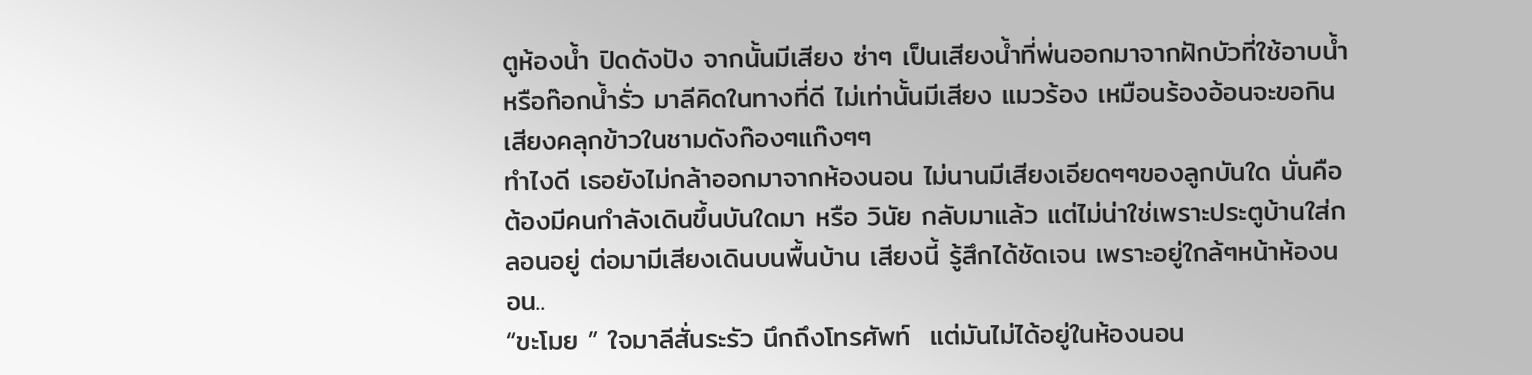ตูห้องน้ำ ปิดดังปัง จากนั้นมีเสียง ซ่าๆ เป็นเสียงน้ำที่พ่นออกมาจากฝักบัวที่ใช้อาบน้ำ หรือก๊อกน้ำรั่ว มาลีคิดในทางที่ดี ไม่เท่านั้นมีเสียง แมวร้อง เหมือนร้องอ้อนจะขอกิน เสียงคลุกข้าวในชามดังก๊องๆแก๊งๆๆ
ทำไงดี เธอยังไม่กล้าออกมาจากห้องนอน ไม่นานมีเสียงเอียดๆๆของลูกบันใด นั่นคือ ต้องมีคนกำลังเดินขึ้นบันใดมา หรือ วินัย กลับมาแล้ว แต่ไม่น่าใช่เพราะประตูบ้านใส่กลอนอยู่ ต่อมามีเสียงเดินบนพื้นบ้าน เสียงนี้ รู้สึกได้ชัดเจน เพราะอยู่ใกล้ๆหน้าห้องนอน..
“ขะโมย ” ใจมาลีสั่นระรัว นึกถึงโทรศัพท์  แต่มันไม่ได้อยู่ในห้องนอน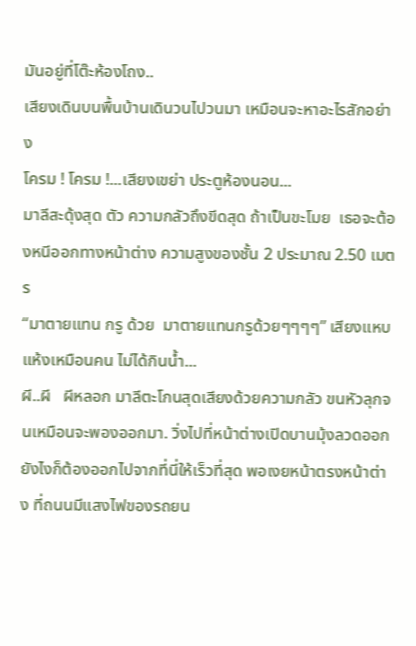มันอยู่ที่โต๊ะห้องโถง..
เสียงเดินบนพื้นบ้านเดินวนไปวนมา เหมือนจะหาอะไรสักอย่าง
โครม ! โครม !...เสียงเขย่า ประตูห้องนอน...
มาลีสะดุ้งสุด ตัว ความกลัวถึงขีดสุด ถ้าเป็นขะโมย  เธอจะต้องหนีออกทางหน้าต่าง ความสูงของชั้น 2 ประมาณ 2.50 เมตร
“มาตายแทน กรู ด้วย  มาตายแทนกรูด้วยๆๆๆๆ” เสียงแหบแห้งเหมือนคน ไม่ได้กินน้ำ...
ผี..ผี   ผีหลอก มาลีตะโกนสุดเสียงด้วยความกลัว ขนหัวลุกจนเหมือนจะพองออกมา. วิ่งไปที่หน้าต่างเปิดบานมุ้งลวดออก  ยังไงก็ต้องออกไปจากที่นี่ให้เร็วที่สุด พอเงยหน้าตรงหน้าต่าง ที่ถนนมีแสงไฟของรถยน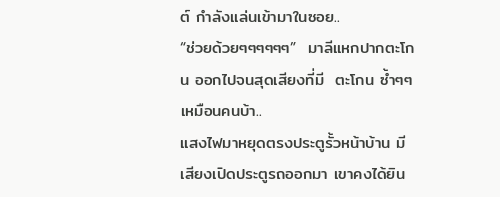ต์ กำลังแล่นเข้ามาในซอย..
“ช่วยด้วยๆๆๆๆๆๆ”  มาลีแหกปากตะโกน ออกไปจนสุดเสียงที่มี  ตะโกน ซ้ำๆๆเหมือนคนบ้า..
แสงไฟมาหยุดตรงประตูรั้วหน้าบ้าน มีเสียงเปิดประตูรถออกมา เขาคงได้ยิน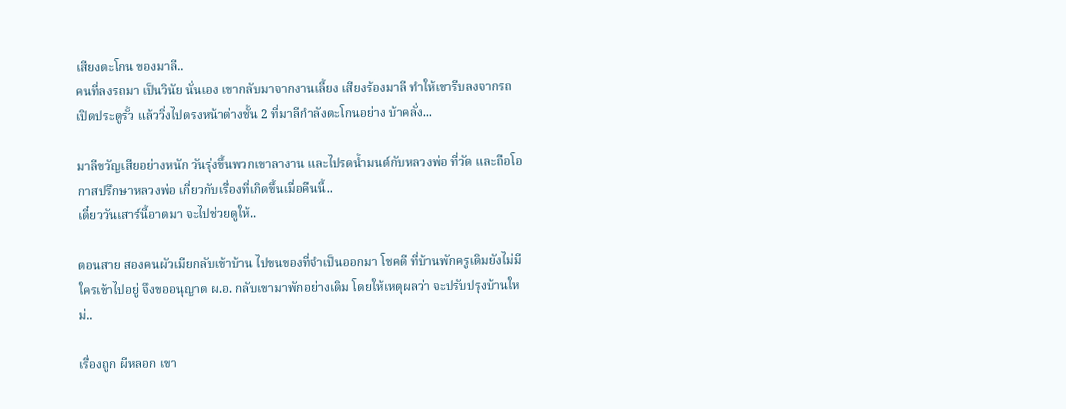เสียงตะโกน ของมาลี..
คนที่ลงรถมา เป็นวินัย นั่นเอง เขากลับมาจากงานเลี้ยง เสียงร้องมาลี ทำให้เขารีบลงจากรถ เปิดประตูรั้ว แล้ววิ่งไปตรงหน้าต่างชั้น 2 ที่มาลีกำลังตะโกนอย่าง บ้าคลั่ง...

มาลีขวัญเสียอย่างหนัก วันรุ่งขึ้นพวกเขาลางาน และไปรดน้ำมนต์กับหลวงพ่อ ที่วัด และถือโอกาสปรึกษาหลวงพ่อ เกี่ยวกับเรื่องที่เกิดขึ้นเมื่อคืนนี้..
เดี๋ยววันเสาร์นี้อาตมา จะไปช่วยดูให้..

ตอนสาย สองคนผัวเมียกลับเข้าบ้าน ไปขนของที่จำเป็นออกมา โชคดี ที่บ้านพักครูเดิมยังไม่มีใครเข้าไปอยู่ จึงขออนุญาต ผ.อ. กลับเขามาพักอย่างเดิม โดยให้เหตุผลว่า จะปรับปรุงบ้านใหม่..

เรื่องถูก ผีหลอก เขา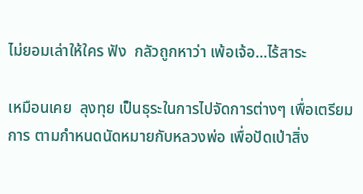ไม่ยอมเล่าให้ใคร ฟัง  กลัวถูกหาว่า เพ้อเจ้อ...ไร้สาระ

เหมือนเคย  ลุงทุย เป็นธุระในการไปจัดการต่างๆ เพื่อเตรียมการ ตามกำหนดนัดหมายกับหลวงพ่อ เพื่อปัดเป่าสิ่ง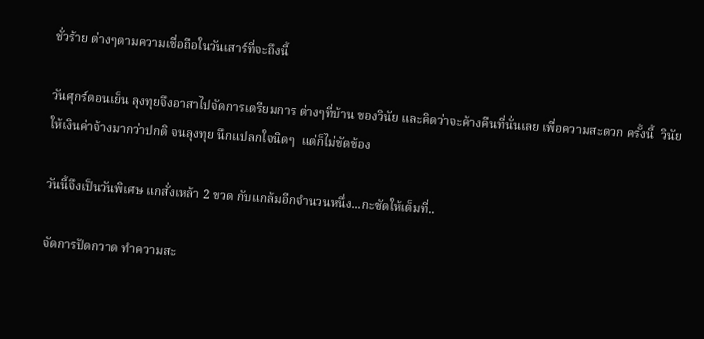ชั่วร้าย ต่างๆตามความเชื่อถือในวันเสาร์ที่จะถึงนี้

วันศุกร์ตอนเย็น ลุงทุยจึงอาสาไปจัดการเตรียมการ ต่างๆที่บ้าน ของวินัย และคิดว่าจะค้างคืนที่นั่นเลย เพื่อความสะดวก ครั้งนี้  วินัย ให้เงินค่าจ้างมากว่าปกติ จนลุงทุย นึกแปลกใจนิดๆ  แต่ก็ไม่ขัดข้อง

วันนี้จึงเป็นวันพิเศษ แกสั่งเหล้า 2 ขวด กับแกล้มอีกจำนวนหนึ่ง...กะซัดให้เต็มที่..

จัดการปัดกวาด ทำความสะ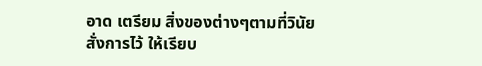อาด เตรียม สิ่งของต่างๆตามที่วินัยสั่งการไว้ ให้เรียบ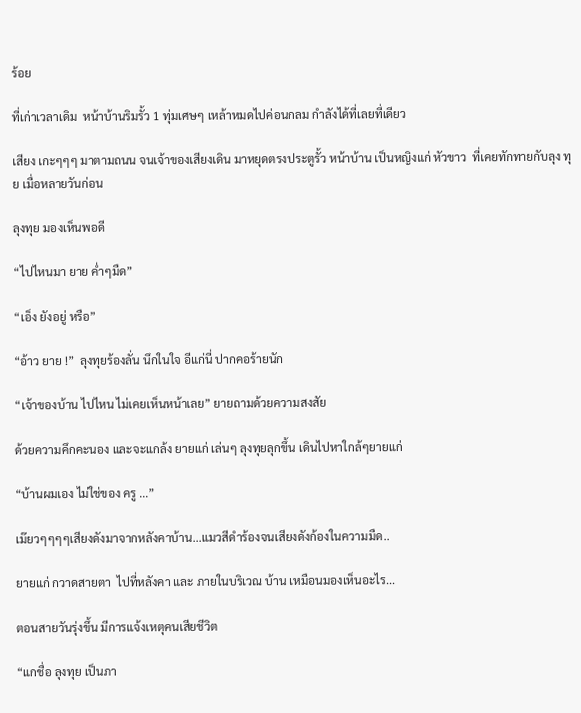ร้อย

ที่เก่าเวลาเดิม  หน้าบ้านริมรั้ว 1 ทุ่มเศษๆ เหล้าหมดไปค่อนกลม กำลังได้ที่เลยที่เดียว

เสียง เกะๆๆๆ มาตามถนน จนเจ้าของเสียงเดิน มาหยุดตรงประตูรั้ว หน้าบ้าน เป็นหญิงแก่ หัวขาว  ที่เคยทักทายกับลุง ทุย เมื่อหลายวันก่อน

ลุงทุย มองเห็นพอดี

“ไปไหนมา ยาย ค่ำๆมืด”

“เอ็ง ยังอยู่ หรือ”

“อ้าว ยาย !”  ลุงทุยร้องลั่น นึกในใจ อีแก่นี่ ปากคอร้ายนัก

“เจ้าของบ้าน ไปไหน ไม่เคยเห็นหน้าเลย” ยายถามด้วยความสงสัย

ด้วยความคึกคะนอง และจะแกล้ง ยายแก่ เล่นๆ ลุงทุยลุกขึ้น เดินไปหาใกล้ๆยายแก่

“บ้านผมเอง ไม่ใช่ของ ครู ...”

เม๊ยวๆๆๆๆเสียงดังมาจากหลังคาบ้าน...แมวสีดำร้องจนเสียงดังก้องในความมืด..

ยายแก่ กวาดสายตา  ไปที่หลังคา และ ภายในบริเวณ บ้าน เหมือนมองเห็นอะไร...

ตอนสายวันรุ่งขึ้น มีการแจ้งเหตุคนเสียชีวิต

“แกชื่อ ลุงทุย เป็นภา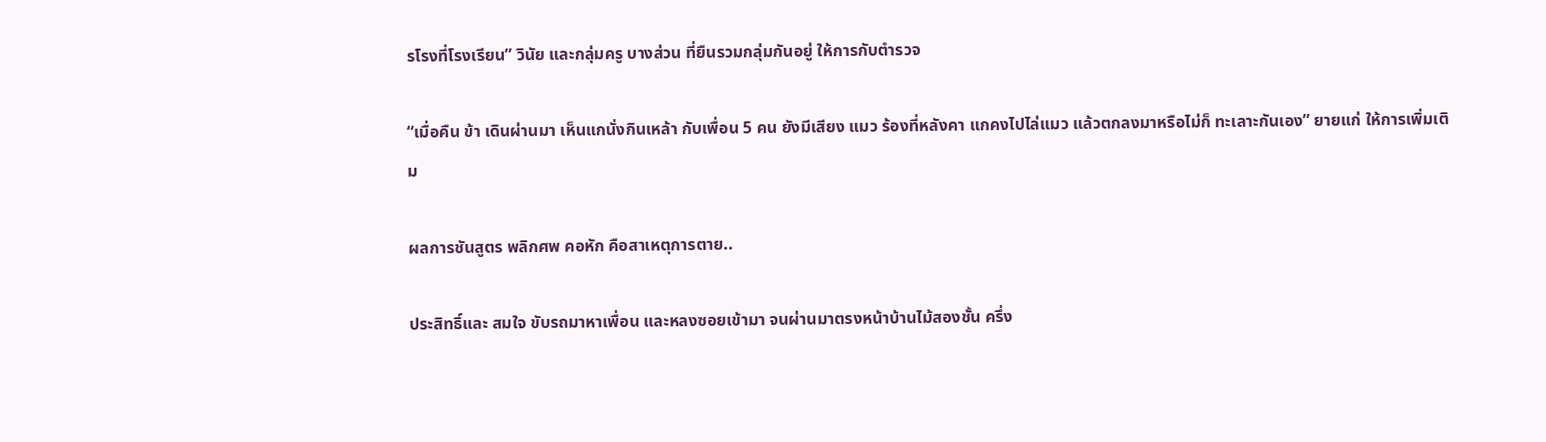รโรงที่โรงเรียน” วินัย และกลุ่มครู บางส่วน ที่ยืนรวมกลุ่มกันอยู่ ให้การกับตำรวจ

“เมื่อคืน ข้า เดินผ่านมา เห็นแกนั่งกินเหล้า กับเพื่อน 5 คน ยังมีเสียง แมว ร้องที่หลังคา แกคงไปไล่แมว แล้วตกลงมาหรือไม่ก็ ทะเลาะกันเอง” ยายแก่ ให้การเพิ่มเติม

ผลการชันสูตร พลิกศพ คอหัก คือสาเหตุการตาย..

ประสิทธิ์และ สมใจ ขับรถมาหาเพื่อน และหลงซอยเข้ามา จนผ่านมาตรงหน้าบ้านไม้สองชั้น ครึ่ง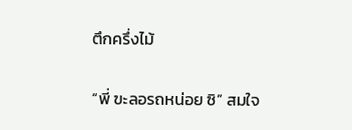ตึกครึ่งไม้

“พี่ ฃะลอรถหน่อย ซิ” สมใจ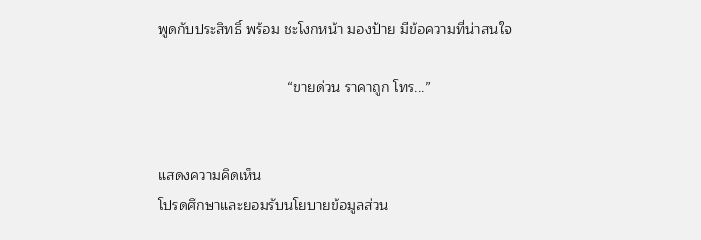พูดกับประสิทธิ์ พร้อม ชะโงกหน้า มองป้าย มีข้อความที่น่าสนใจ

                                “ขายด่วน ราคาถูก โทร...”


แสดงความคิดเห็น
โปรดศึกษาและยอมรับนโยบายข้อมูลส่วน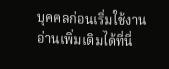บุคคลก่อนเริ่มใช้งาน อ่านเพิ่มเติมได้ที่นี่